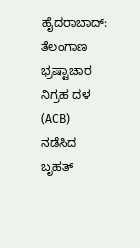ಹೈದರಾಬಾದ್: ತೆಲಂಗಾಣ ಭ್ರಷ್ಟಾಚಾರ ನಿಗ್ರಹ ದಳ (ACB) ನಡೆಸಿದ ಬೃಹತ್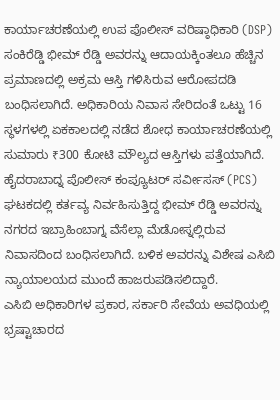ಕಾರ್ಯಾಚರಣೆಯಲ್ಲಿ ಉಪ ಪೊಲೀಸ್ ವರಿಷ್ಠಾಧಿಕಾರಿ (DSP) ಸಂಕಿರೆಡ್ಡಿ ಭೀಮ್ ರೆಡ್ಡಿ ಅವರನ್ನು ಆದಾಯಕ್ಕಿಂತಲೂ ಹೆಚ್ಚಿನ ಪ್ರಮಾಣದಲ್ಲಿ ಅಕ್ರಮ ಆಸ್ತಿ ಗಳಿಸಿರುವ ಆರೋಪದಡಿ ಬಂಧಿಸಲಾಗಿದೆ. ಅಧಿಕಾರಿಯ ನಿವಾಸ ಸೇರಿದಂತೆ ಒಟ್ಟು 16 ಸ್ಥಳಗಳಲ್ಲಿ ಏಕಕಾಲದಲ್ಲಿ ನಡೆದ ಶೋಧ ಕಾರ್ಯಾಚರಣೆಯಲ್ಲಿ ಸುಮಾರು ₹300 ಕೋಟಿ ಮೌಲ್ಯದ ಆಸ್ತಿಗಳು ಪತ್ತೆಯಾಗಿದೆ.
ಹೈದರಾಬಾದ್ನ ಪೊಲೀಸ್ ಕಂಪ್ಯೂಟರ್ ಸರ್ವೀಸಸ್ (PCS) ಘಟಕದಲ್ಲಿ ಕರ್ತವ್ಯ ನಿರ್ವಹಿಸುತ್ತಿದ್ದ ಭೀಮ್ ರೆಡ್ಡಿ ಅವರನ್ನು ನಗರದ ಇಬ್ರಾಹಿಂಬಾಗ್ನ ವೆಸೆಲ್ಲಾ ಮೆಡೋಸ್ನಲ್ಲಿರುವ ನಿವಾಸದಿಂದ ಬಂಧಿಸಲಾಗಿದೆ. ಬಳಿಕ ಅವರನ್ನು ವಿಶೇಷ ಎಸಿಬಿ ನ್ಯಾಯಾಲಯದ ಮುಂದೆ ಹಾಜರುಪಡಿಸಲಿದ್ದಾರೆ.
ಎಸಿಬಿ ಅಧಿಕಾರಿಗಳ ಪ್ರಕಾರ, ಸರ್ಕಾರಿ ಸೇವೆಯ ಅವಧಿಯಲ್ಲಿ ಭ್ರಷ್ಟಾಚಾರದ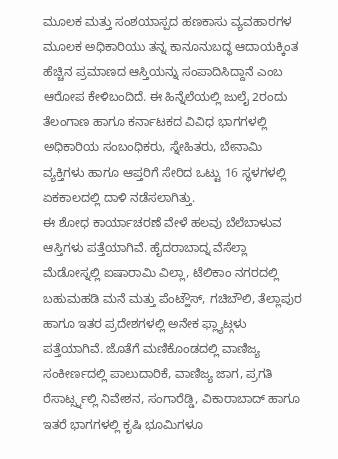ಮೂಲಕ ಮತ್ತು ಸಂಶಯಾಸ್ಪದ ಹಣಕಾಸು ವ್ಯವಹಾರಗಳ ಮೂಲಕ ಅಧಿಕಾರಿಯು ತನ್ನ ಕಾನೂನುಬದ್ಧ ಆದಾಯಕ್ಕಿಂತ ಹೆಚ್ಚಿನ ಪ್ರಮಾಣದ ಆಸ್ತಿಯನ್ನು ಸಂಪಾದಿಸಿದ್ದಾನೆ ಎಂಬ ಆರೋಪ ಕೇಳಿಬಂದಿದೆ. ಈ ಹಿನ್ನೆಲೆಯಲ್ಲಿ ಜುಲೈ 2ರಂದು ತೆಲಂಗಾಣ ಹಾಗೂ ಕರ್ನಾಟಕದ ವಿವಿಧ ಭಾಗಗಳಲ್ಲಿ ಅಧಿಕಾರಿಯ ಸಂಬಂಧಿಕರು, ಸ್ನೇಹಿತರು, ಬೇನಾಮಿ ವ್ಯಕ್ತಿಗಳು ಹಾಗೂ ಆಪ್ತರಿಗೆ ಸೇರಿದ ಒಟ್ಟು 16 ಸ್ಥಳಗಳಲ್ಲಿ ಏಕಕಾಲದಲ್ಲಿ ದಾಳಿ ನಡೆಸಲಾಗಿತ್ತು.
ಈ ಶೋಧ ಕಾರ್ಯಾಚರಣೆ ವೇಳೆ ಹಲವು ಬೆಲೆಬಾಳುವ ಆಸ್ತಿಗಳು ಪತ್ತೆಯಾಗಿವೆ. ಹೈದರಾಬಾದ್ನ ವೆಸೆಲ್ಲಾ ಮೆಡೋಸ್ನಲ್ಲಿ ಐಷಾರಾಮಿ ವಿಲ್ಲಾ, ಟೆಲಿಕಾಂ ನಗರದಲ್ಲಿ ಬಹುಮಹಡಿ ಮನೆ ಮತ್ತು ಪೆಂಟ್ಹೌಸ್, ಗಚಿಬೌಲಿ, ತೆಲ್ಲಾಪುರ ಹಾಗೂ ಇತರ ಪ್ರದೇಶಗಳಲ್ಲಿ ಅನೇಕ ಫ್ಲ್ಯಾಟ್ಗಳು ಪತ್ತೆಯಾಗಿವೆ. ಜೊತೆಗೆ ಮಣಿಕೊಂಡದಲ್ಲಿ ವಾಣಿಜ್ಯ ಸಂಕೀರ್ಣದಲ್ಲಿ ಪಾಲುದಾರಿಕೆ, ವಾಣಿಜ್ಯ ಜಾಗ, ಪ್ರಗತಿ ರೆಸಾರ್ಟ್ಸ್ನಲ್ಲಿ ನಿವೇಶನ, ಸಂಗಾರೆಡ್ಡಿ, ವಿಕಾರಾಬಾದ್ ಹಾಗೂ ಇತರೆ ಭಾಗಗಳಲ್ಲಿ ಕೃಷಿ ಭೂಮಿಗಳೂ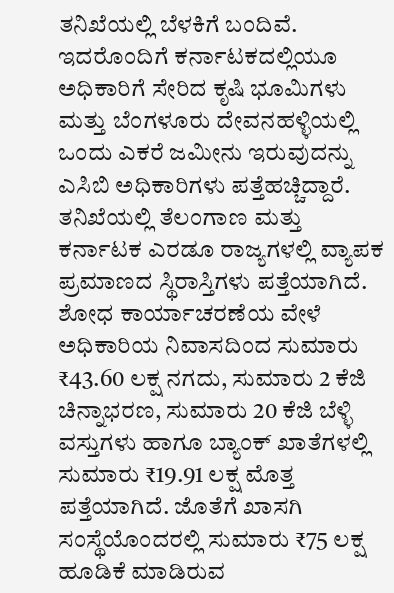ತನಿಖೆಯಲ್ಲಿ ಬೆಳಕಿಗೆ ಬಂದಿವೆ.
ಇದರೊಂದಿಗೆ ಕರ್ನಾಟಕದಲ್ಲಿಯೂ ಅಧಿಕಾರಿಗೆ ಸೇರಿದ ಕೃಷಿ ಭೂಮಿಗಳು ಮತ್ತು ಬೆಂಗಳೂರು ದೇವನಹಳ್ಳಿಯಲ್ಲಿ ಒಂದು ಎಕರೆ ಜಮೀನು ಇರುವುದನ್ನು ಎಸಿಬಿ ಅಧಿಕಾರಿಗಳು ಪತ್ತೆಹಚ್ಚಿದ್ದಾರೆ. ತನಿಖೆಯಲ್ಲಿ ತೆಲಂಗಾಣ ಮತ್ತು ಕರ್ನಾಟಕ ಎರಡೂ ರಾಜ್ಯಗಳಲ್ಲಿ ವ್ಯಾಪಕ ಪ್ರಮಾಣದ ಸ್ಥಿರಾಸ್ತಿಗಳು ಪತ್ತೆಯಾಗಿದೆ.
ಶೋಧ ಕಾರ್ಯಾಚರಣೆಯ ವೇಳೆ ಅಧಿಕಾರಿಯ ನಿವಾಸದಿಂದ ಸುಮಾರು ₹43.60 ಲಕ್ಷ ನಗದು, ಸುಮಾರು 2 ಕೆಜಿ ಚಿನ್ನಾಭರಣ, ಸುಮಾರು 20 ಕೆಜಿ ಬೆಳ್ಳಿ ವಸ್ತುಗಳು ಹಾಗೂ ಬ್ಯಾಂಕ್ ಖಾತೆಗಳಲ್ಲಿ ಸುಮಾರು ₹19.91 ಲಕ್ಷ ಮೊತ್ತ ಪತ್ತೆಯಾಗಿದೆ. ಜೊತೆಗೆ ಖಾಸಗಿ ಸಂಸ್ಥೆಯೊಂದರಲ್ಲಿ ಸುಮಾರು ₹75 ಲಕ್ಷ ಹೂಡಿಕೆ ಮಾಡಿರುವ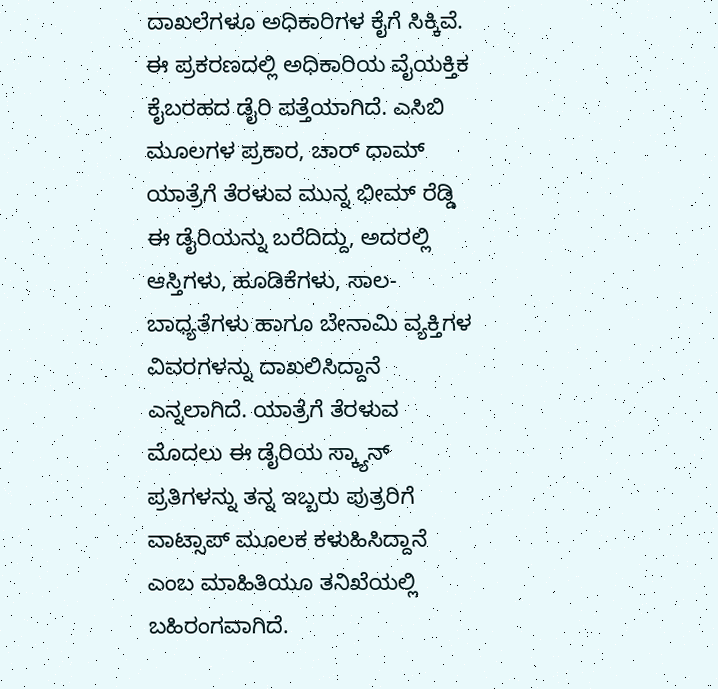ದಾಖಲೆಗಳೂ ಅಧಿಕಾರಿಗಳ ಕೈಗೆ ಸಿಕ್ಕಿವೆ.
ಈ ಪ್ರಕರಣದಲ್ಲಿ ಅಧಿಕಾರಿಯ ವೈಯಕ್ತಿಕ ಕೈಬರಹದ ಡೈರಿ ಪತ್ತೆಯಾಗಿದೆ. ಎಸಿಬಿ ಮೂಲಗಳ ಪ್ರಕಾರ, ಚಾರ್ ಧಾಮ್ ಯಾತ್ರೆಗೆ ತೆರಳುವ ಮುನ್ನ ಭೀಮ್ ರೆಡ್ಡಿ ಈ ಡೈರಿಯನ್ನು ಬರೆದಿದ್ದು, ಅದರಲ್ಲಿ ಆಸ್ತಿಗಳು, ಹೂಡಿಕೆಗಳು, ಸಾಲ-ಬಾಧ್ಯತೆಗಳು ಹಾಗೂ ಬೇನಾಮಿ ವ್ಯಕ್ತಿಗಳ ವಿವರಗಳನ್ನು ದಾಖಲಿಸಿದ್ದಾನೆ ಎನ್ನಲಾಗಿದೆ. ಯಾತ್ರೆಗೆ ತೆರಳುವ ಮೊದಲು ಈ ಡೈರಿಯ ಸ್ಕ್ಯಾನ್ ಪ್ರತಿಗಳನ್ನು ತನ್ನ ಇಬ್ಬರು ಪುತ್ರರಿಗೆ ವಾಟ್ಸಾಪ್ ಮೂಲಕ ಕಳುಹಿಸಿದ್ದಾನೆ ಎಂಬ ಮಾಹಿತಿಯೂ ತನಿಖೆಯಲ್ಲಿ ಬಹಿರಂಗವಾಗಿದೆ.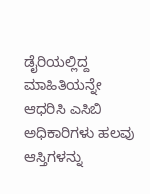ಡೈರಿಯಲ್ಲಿದ್ದ ಮಾಹಿತಿಯನ್ನೇ ಆಧರಿಸಿ ಎಸಿಬಿ ಅಧಿಕಾರಿಗಳು ಹಲವು ಆಸ್ತಿಗಳನ್ನು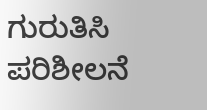ಗುರುತಿಸಿ ಪರಿಶೀಲನೆ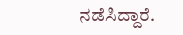ನಡೆಸಿದ್ದಾರೆ.